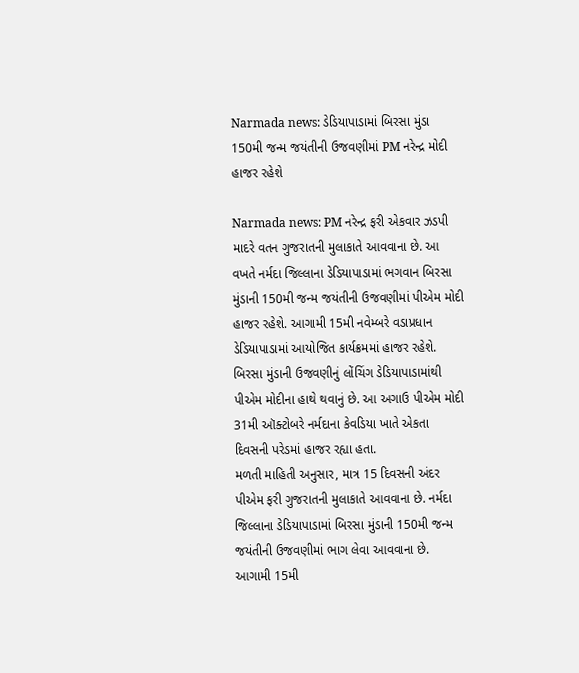Narmada news: ડેડિયાપાડામાં બિરસા મુંડા 150મી જન્મ જયંતીની ઉજવણીમાં PM નરેન્દ્ર મોદી હાજર રહેશે

Narmada news: PM નરેન્દ્ર ફરી એકવાર ઝડપી માદરે વતન ગુજરાતની મુલાકાતે આવવાના છે. આ વખતે નર્મદા જિલ્લાના ડેડિયાપાડામાં ભગવાન બિરસા મુંડાની 150મી જન્મ જયંતીની ઉજવણીમાં પીએમ મોદી હાજર રહેશે. આગામી 15મી નવેમ્બરે વડાપ્રધાન ડેડિયાપાડામાં આયોજિત કાર્યક્રમમાં હાજર રહેશે. બિરસા મુંડાની ઉજવણીનું લોંચિંગ ડેડિયાપાડામાંથી પીએમ મોદીના હાથે થવાનું છે. આ અગાઉ પીએમ મોદી 31મી ઑક્ટોબરે નર્મદાના કેવડિયા ખાતે એકતા દિવસની પરેડમાં હાજર રહ્યા હતા.
મળતી માહિતી અનુસાર, માત્ર 15 દિવસની અંદર પીએમ ફરી ગુજરાતની મુલાકાતે આવવાના છે. નર્મદા જિલ્લાના ડેડિયાપાડામાં બિરસા મુંડાની 150મી જન્મ જયંતીની ઉજવણીમાં ભાગ લેવા આવવાના છે. આગામી 15મી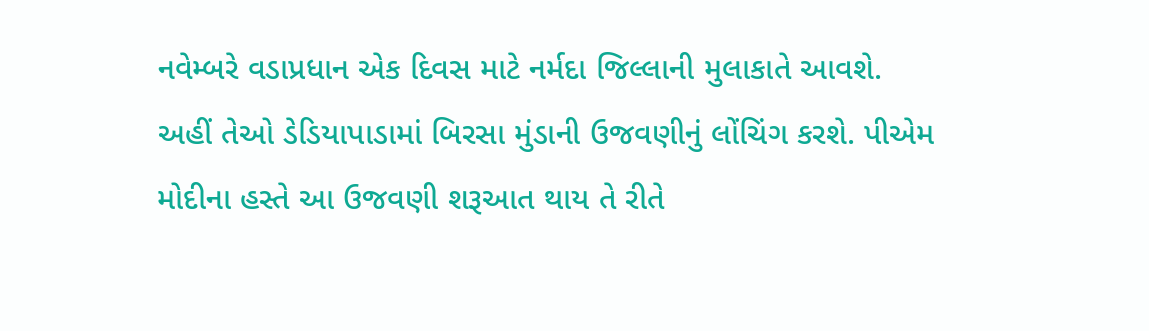નવેમ્બરે વડાપ્રધાન એક દિવસ માટે નર્મદા જિલ્લાની મુલાકાતે આવશે. અહીં તેઓ ડેડિયાપાડામાં બિરસા મુંડાની ઉજવણીનું લોંચિંગ કરશે. પીએમ મોદીના હસ્તે આ ઉજવણી શરૂઆત થાય તે રીતે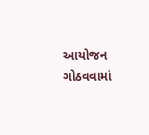આયોજન ગોઠવવામાં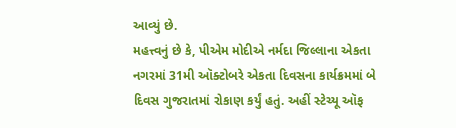આવ્યું છે.
મહત્ત્વનું છે કે, પીએમ મોદીએ નર્મદા જિલ્લાના એકતા નગરમાં 31મી ઑક્ટોબરે એકતા દિવસના કાર્યક્રમમાં બે દિવસ ગુજરાતમાં રોકાણ કર્યું હતું. અહીં સ્ટેચ્યૂ ઑફ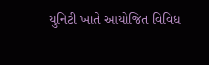યુનિટી ખાતે આયોજિત વિવિધ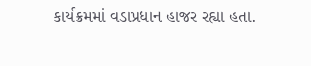કાર્યક્રમમાં વડાપ્રધાન હાજર રહ્યા હતા.